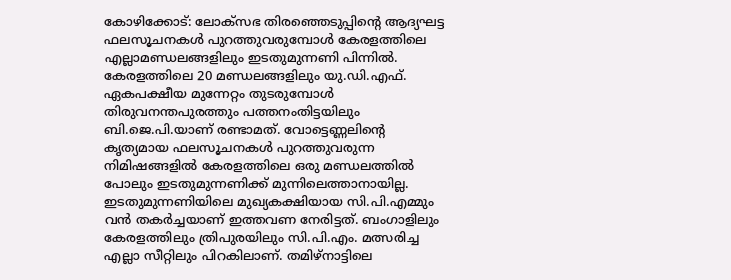കോഴിക്കോട്: ലോക്സഭ തിരഞ്ഞെടുപ്പിന്റെ ആദ്യഘട്ട ഫലസൂചനകൾ പുറത്തുവരുമ്പോൾ കേരളത്തിലെ എല്ലാമണ്ഡലങ്ങളിലും ഇടതുമുന്നണി പിന്നിൽ. കേരളത്തിലെ 20 മണ്ഡലങ്ങളിലും യു.ഡി.എഫ്. ഏകപക്ഷീയ മുന്നേറ്റം തുടരുമ്പോൾ തിരുവനന്തപുരത്തും പത്തനംതിട്ടയിലും ബി.ജെ.പി.യാണ് രണ്ടാമത്. വോട്ടെണ്ണലിന്റെ കൃത്യമായ ഫലസൂചനകൾ പുറത്തുവരുന്ന നിമിഷങ്ങളിൽ കേരളത്തിലെ ഒരു മണ്ഡലത്തിൽ പോലും ഇടതുമുന്നണിക്ക് മുന്നിലെത്താനായില്ല. ഇടതുമുന്നണിയിലെ മുഖ്യകക്ഷിയായ സി.പി.എമ്മും വൻ തകർച്ചയാണ് ഇത്തവണ നേരിട്ടത്. ബംഗാളിലും കേരളത്തിലും ത്രിപുരയിലും സി.പി.എം. മത്സരിച്ച എല്ലാ സീറ്റിലും പിറകിലാണ്. തമിഴ്നാട്ടിലെ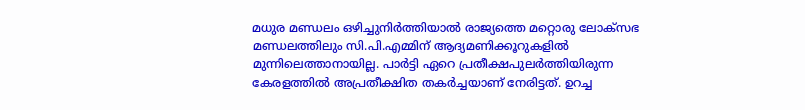മധുര മണ്ഡലം ഒഴിച്ചുനിർത്തിയാൽ രാജ്യത്തെ മറ്റൊരു ലോക്സഭ മണ്ഡലത്തിലും സി.പി.എമ്മിന് ആദ്യമണിക്കൂറുകളിൽ മുന്നിലെത്താനായില്ല. പാർട്ടി ഏറെ പ്രതീക്ഷപുലർത്തിയിരുന്ന കേരളത്തിൽ അപ്രതീക്ഷിത തകർച്ചയാണ് നേരിട്ടത്. ഉറച്ച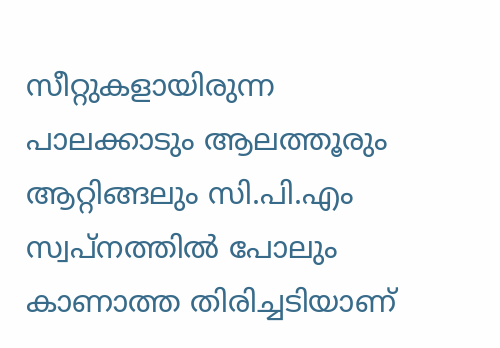സീറ്റുകളായിരുന്ന പാലക്കാടും ആലത്തൂരും ആറ്റിങ്ങലും സി.പി.എം സ്വപ്നത്തിൽ പോലും കാണാത്ത തിരിച്ചടിയാണ്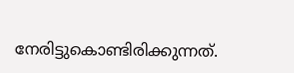നേരിട്ടുകൊണ്ടിരിക്കുന്നത്.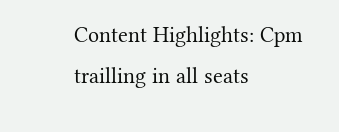Content Highlights: Cpm trailling in all seats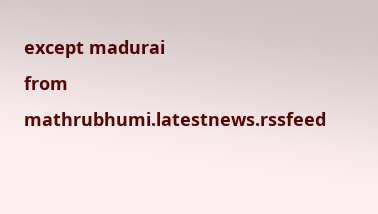except madurai
from mathrubhumi.latestnews.rssfeed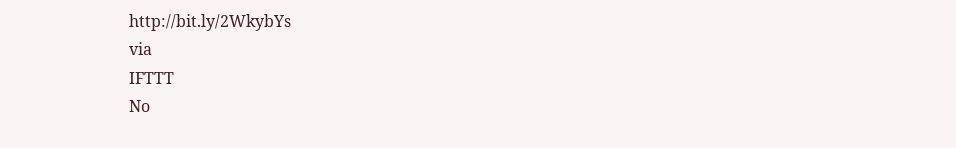http://bit.ly/2WkybYs
via
IFTTT
No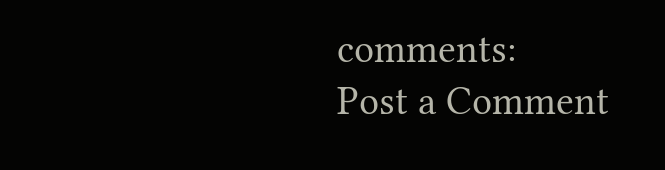comments:
Post a Comment